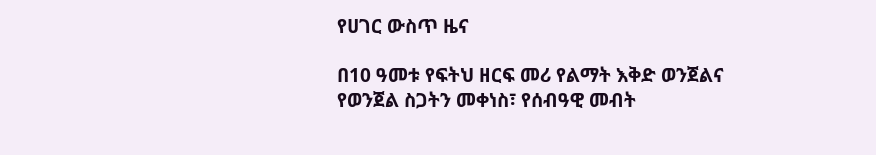የሀገር ውስጥ ዜና

በ10 ዓመቱ የፍትህ ዘርፍ መሪ የልማት እቅድ ወንጀልና የወንጀል ስጋትን መቀነስ፣ የሰብዓዊ መብት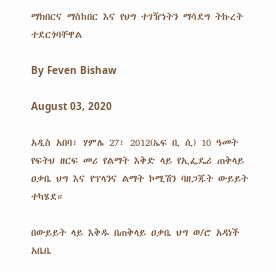ማክበርና ማስከበር እና የህግ ተገዥነትን ማሳደግ ትኩረት ተደርጎባቸዋል

By Feven Bishaw

August 03, 2020

አዲስ አበባ፣ ሃምሌ 27፣ 2012(ኤፍ ቢ ሲ) 10 ዓመት የፍትህ ዘርፍ መሪ የልማት እቅድ ላይ የኢፌዴሪ ጠቅላይ ዐቃቤ ህግ እና የፕላንና ልማት ኮሚሽን ባዘጋጁት ውይይት ተካሄደ።

በውይይት ላይ እቅዱ በጠቅላይ ዐቃቤ ህግ ወ/ሮ አዳነች አቤቤ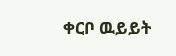ቀርቦ ዉይይት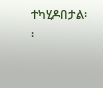ተካሂዶበታል፡፡